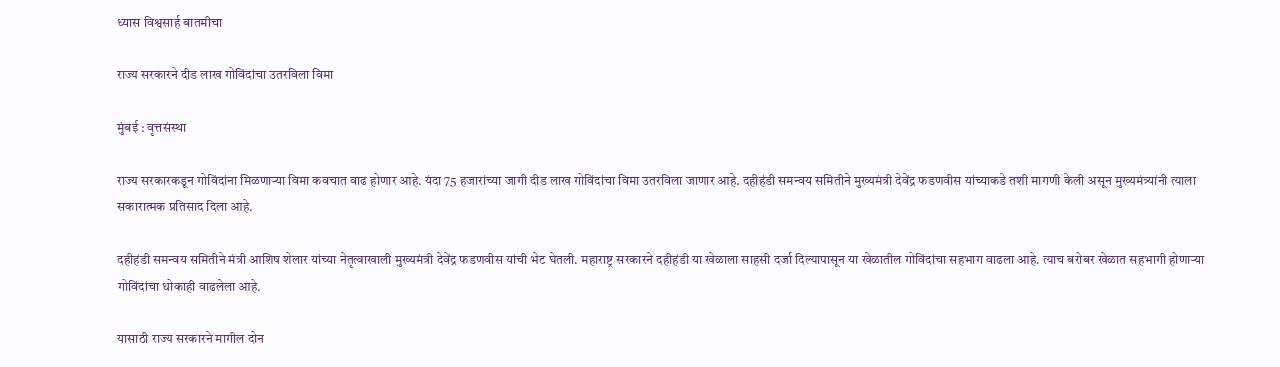ध्यास विश्वसार्ह बातमीचा

राज्य सरकारने दीड लाख गोविंदांचा उतरविला विमा

मुंबई : वृत्तसंस्था

राज्य सरकारकडून गोविंदांना मिळणार्‍या विमा कवचात वाढ होणार आहे. यंदा 75 हजारांच्या जागी दीड लाख गोविंदांचा विमा उतरविला जाणार आहे. दहीहंडी समन्वय समितीने मुख्यमंत्री देवेंद्र फडणवीस यांच्याकडे तशी मागणी केली असून मुख्यमंत्र्यांनी त्याला सकारात्मक प्रतिसाद दिला आहे.

दहीहंडी समन्वय समितीने मंत्री आशिष शेलार यांच्या नेतृत्वाखाली मुख्यमंत्री देवेंद्र फडणवीस यांची भेट घेतली. महाराष्ट्र सरकारने दहीहंडी या खेळाला साहसी दर्जा दिल्यापासून या खेळातील गोविंदांचा सहभाग वाढला आहे. त्याच बरोबर खेळात सहभागी होणार्‍या गोविंदांचा धोकाही वाढलेला आहे.

यासाठी राज्य सरकारने मागील दोन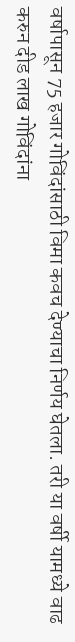वर्षापासून 75 हजार गोविंदांसाठी विमा कवच देण्याचा निर्णय घेतला. तरी या वर्षी यामध्ये वाढ करुन दीड लाख गोविंदांना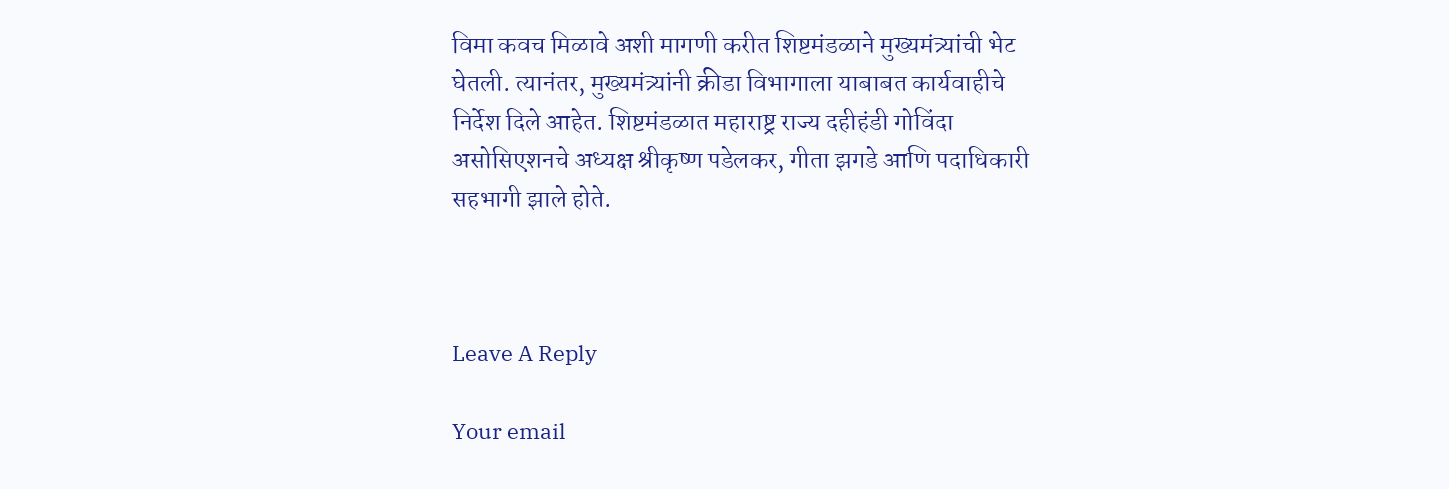विमा कवच मिळावे अशी मागणी करीत शिष्टमंडळाने मुख्यमंत्र्यांची भेट घेतली. त्यानंतर, मुख्यमंत्र्यांनी क्रीडा विभागाला याबाबत कार्यवाहीचे निर्देश दिले आहेत. शिष्टमंडळात महाराष्ट्र राज्य दहीहंडी गोविंदा असोसिएशनचे अध्यक्ष श्रीकृष्ण पडेलकर, गीता झगडे आणि पदाधिकारी सहभागी झाले होते.



Leave A Reply

Your email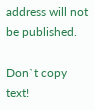address will not be published.

Don`t copy text!